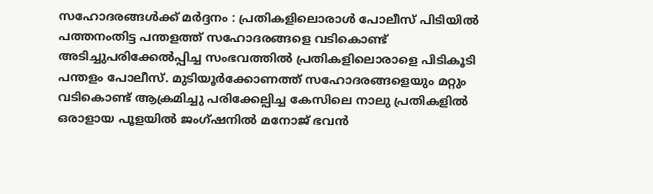സഹോദരങ്ങൾക്ക് മർദ്ദനം : പ്രതികളിലൊരാൾ പോലീസ് പിടിയിൽ
പത്തനംതിട്ട പന്തളത്ത് സഹോദരങ്ങളെ വടികൊണ്ട് അടിച്ചുപരിക്കേൽപ്പിച്ച സംഭവത്തിൽ പ്രതികളിലൊരാളെ പിടികൂടി പന്തളം പോലീസ്. മുടിയൂർക്കോണത്ത് സഹോദരങ്ങളെയും മറ്റും വടികൊണ്ട് ആക്രമിച്ചു പരിക്കേല്പിച്ച കേസിലെ നാലു പ്രതികളിൽ ഒരാളായ പൂളയിൽ ജംഗ്ഷനിൽ മനോജ് ഭവൻ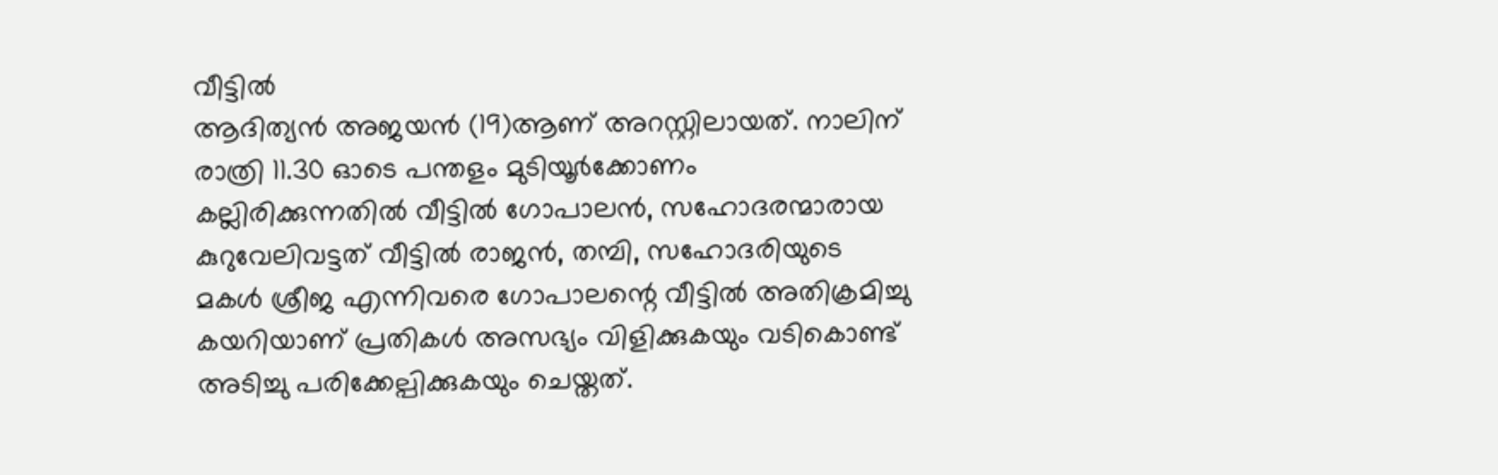വീട്ടിൽ
ആദിത്യൻ അജയൻ (19)ആണ് അറസ്റ്റിലായത്. നാലിന്
രാത്രി 11.30 ഓടെ പന്തളം മുടിയൂർക്കോണം കല്ലിരിക്കുന്നതിൽ വീട്ടിൽ ഗോപാലൻ, സഹോദരന്മാരായ കുറുവേലിവട്ടത് വീട്ടിൽ രാജൻ, തമ്പി, സഹോദരിയുടെ മകൾ ശ്രീജ എന്നിവരെ ഗോപാലന്റെ വീട്ടിൽ അതിക്രമിച്ചു കയറിയാണ് പ്രതികൾ അസഭ്യം വിളിക്കുകയും വടികൊണ്ട് അടിച്ചു പരിക്കേല്പിക്കുകയും ചെയ്തത്.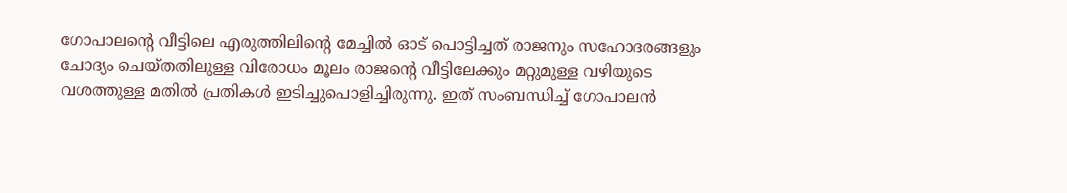ഗോപാലന്റെ വീട്ടിലെ എരുത്തിലിന്റെ മേച്ചിൽ ഓട് പൊട്ടിച്ചത് രാജനും സഹോദരങ്ങളും ചോദ്യം ചെയ്തതിലുള്ള വിരോധം മൂലം രാജന്റെ വീട്ടിലേക്കും മറ്റുമുള്ള വഴിയുടെ വശത്തുള്ള മതിൽ പ്രതികൾ ഇടിച്ചുപൊളിച്ചിരുന്നു. ഇത് സംബന്ധിച്ച് ഗോപാലൻ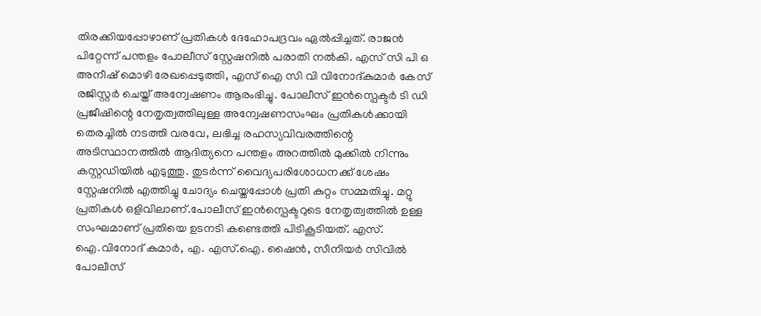തിരക്കിയപ്പോഴാണ് പ്രതികൾ ദേഹോപദ്രവം ഏൽപ്പിച്ചത്. രാജൻ പിറ്റേന്ന് പന്തളം പോലീസ് സ്റ്റേഷനിൽ പരാതി നൽകി. എസ് സി പി ഒ അനീഷ് മൊഴി രേഖപ്പെടുത്തി, എസ് ഐ സി വി വിനോദ്കുമാർ കേസ് രജിസ്റ്റർ ചെയ്ത് അന്വേഷണം ആരംഭിച്ചു. പോലീസ് ഇൻസ്പെക്ടർ ടി ഡി പ്രജീഷിന്റെ നേതൃത്വത്തിലുള്ള അന്വേഷണസംഘം പ്രതികൾക്കായി തെരച്ചിൽ നടത്തി വരവേ, ലഭിച്ച രഹസ്യവിവരത്തിന്റെ അടിസ്ഥാനത്തിൽ ആദിത്യനെ പന്തളം അറത്തിൽ മുക്കിൽ നിന്നും കസ്റ്റഡിയിൽ എടുത്തു. തുടർന്ന് വൈദ്യപരിശോധനക്ക് ശേഷം സ്റ്റേഷനിൽ എത്തിച്ചു ചോദ്യം ചെയ്തപ്പോൾ പ്രതി കുറ്റം സമ്മതിച്ചു. മറ്റു പ്രതികൾ ഒളിവിലാണ്.പോലീസ് ഇൻസ്പെക്ടറുടെ നേതൃത്വത്തിൽ ഉള്ള സംഘമാണ് പ്രതിയെ ഉടനടി കണ്ടെത്തി പിടികൂടിയത്. എസ്. ഐ.വിനോദ് കുമാർ, എ. എസ്.ഐ. ഷൈൻ, സീനിയർ സിവിൽ പോലീസ്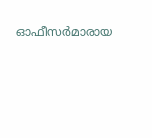ഓഫീസർമാരായ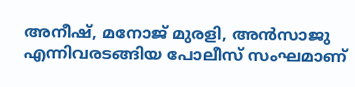അനീഷ്, മനോജ് മുരളി, അൻസാജു എന്നിവരടങ്ങിയ പോലീസ് സംഘമാണ്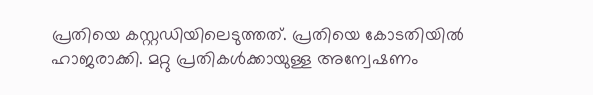പ്രതിയെ കസ്റ്റഡിയിലെടുത്തത്. പ്രതിയെ കോടതിയിൽ ഹാജരാക്കി. മറ്റു പ്രതികൾക്കായുള്ള അന്വേഷണം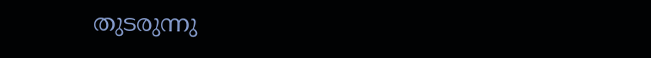തുടരുന്നു